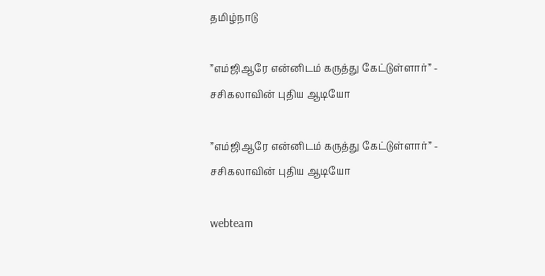தமிழ்நாடு

”எம்ஜிஆரே என்னிடம் கருத்து கேட்டுள்ளார்” - சசிகலாவின் புதிய ஆடியோ

”எம்ஜிஆரே என்னிடம் கருத்து கேட்டுள்ளார்” - சசிகலாவின் புதிய ஆடியோ

webteam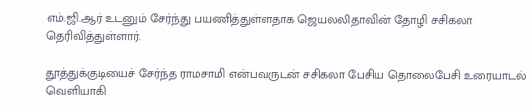எம்.ஜி.ஆர் உடனும் சேர்ந்து பயணித்துள்ளதாக ஜெயலலிதாவின் தோழி சசிகலா தெரிவித்துள்ளார்.

தூத்துக்குடியைச் சேர்ந்த ராமசாமி என்பவருடன் சசிகலா பேசிய தொலைபேசி உரையாடல் வெளியாகி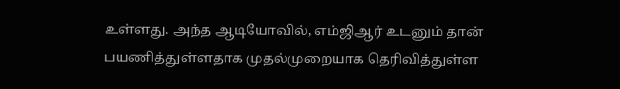உள்ளது. அந்த ஆடியோவில், எம்ஜிஆர் உடனும் தான் பயணித்துள்ளதாக முதல்முறையாக தெரிவித்துள்ள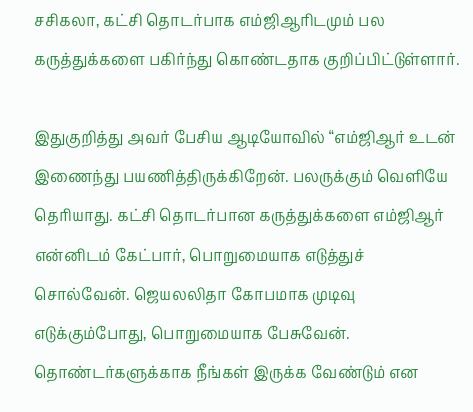சசிகலா, கட்சி தொடர்பாக எம்ஜிஆரிடமும் பல கருத்துக்களை பகிர்ந்து கொண்டதாக குறிப்பிட்டுள்ளார்.

இதுகுறித்து அவர் பேசிய ஆடியோவில் “எம்ஜிஆர் உடன் இணைந்து பயணித்திருக்கிறேன். பலருக்கும் வெளியே தெரியாது. கட்சி தொடர்பான கருத்துக்களை எம்ஜிஆர் என்னிடம் கேட்பார், பொறுமையாக எடுத்துச் சொல்வேன். ஜெயலலிதா கோபமாக முடிவு எடுக்கும்போது, பொறுமையாக பேசுவேன். தொண்டர்களுக்காக நீங்கள் இருக்க வேண்டும் என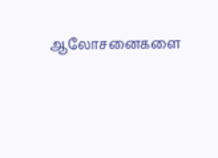ஆலோசனைகளை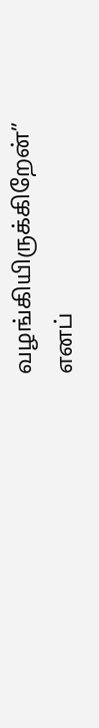வழங்கியிருக்கிறேன்” எனப்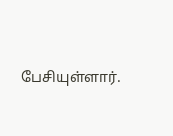பேசியுள்ளார்.